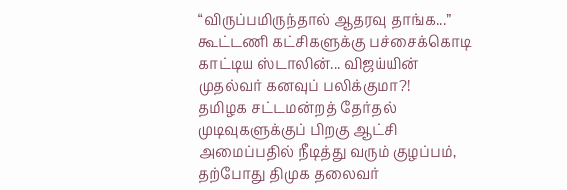“விருப்பமிருந்தால் ஆதரவு தாங்க...” கூட்டணி கட்சிகளுக்கு பச்சைக்கொடி காட்டிய ஸ்டாலின்... விஜய்யின் முதல்வர் கனவுப் பலிக்குமா?!
தமிழக சட்டமன்றத் தேர்தல் முடிவுகளுக்குப் பிறகு ஆட்சி அமைப்பதில் நீடித்து வரும் குழப்பம், தற்போது திமுக தலைவர்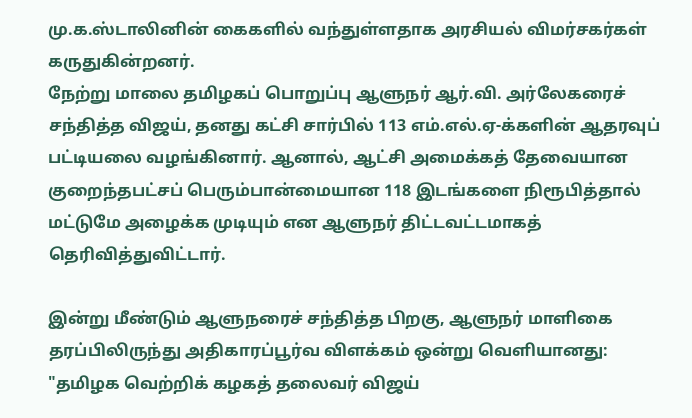மு.க.ஸ்டாலினின் கைகளில் வந்துள்ளதாக அரசியல் விமர்சகர்கள் கருதுகின்றனர்.
நேற்று மாலை தமிழகப் பொறுப்பு ஆளுநர் ஆர்.வி. அர்லேகரைச் சந்தித்த விஜய், தனது கட்சி சார்பில் 113 எம்.எல்.ஏ-க்களின் ஆதரவுப் பட்டியலை வழங்கினார். ஆனால், ஆட்சி அமைக்கத் தேவையான குறைந்தபட்சப் பெரும்பான்மையான 118 இடங்களை நிரூபித்தால் மட்டுமே அழைக்க முடியும் என ஆளுநர் திட்டவட்டமாகத் தெரிவித்துவிட்டார்.

இன்று மீண்டும் ஆளுநரைச் சந்தித்த பிறகு, ஆளுநர் மாளிகை தரப்பிலிருந்து அதிகாரப்பூர்வ விளக்கம் ஒன்று வெளியானது: "தமிழக வெற்றிக் கழகத் தலைவர் விஜய்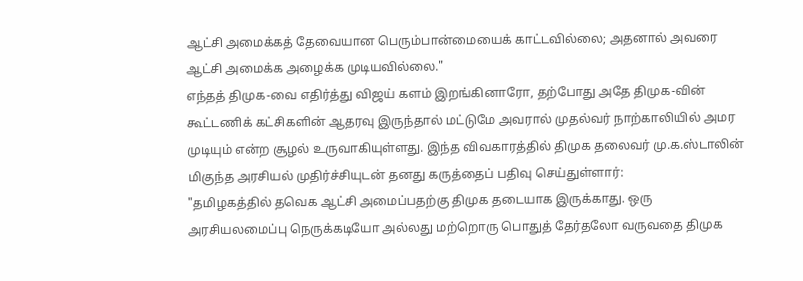ஆட்சி அமைக்கத் தேவையான பெரும்பான்மையைக் காட்டவில்லை; அதனால் அவரை ஆட்சி அமைக்க அழைக்க முடியவில்லை."
எந்தத் திமுக-வை எதிர்த்து விஜய் களம் இறங்கினாரோ, தற்போது அதே திமுக-வின் கூட்டணிக் கட்சிகளின் ஆதரவு இருந்தால் மட்டுமே அவரால் முதல்வர் நாற்காலியில் அமர முடியும் என்ற சூழல் உருவாகியுள்ளது. இந்த விவகாரத்தில் திமுக தலைவர் மு.க.ஸ்டாலின் மிகுந்த அரசியல் முதிர்ச்சியுடன் தனது கருத்தைப் பதிவு செய்துள்ளார்:
"தமிழகத்தில் தவெக ஆட்சி அமைப்பதற்கு திமுக தடையாக இருக்காது. ஒரு அரசியலமைப்பு நெருக்கடியோ அல்லது மற்றொரு பொதுத் தேர்தலோ வருவதை திமுக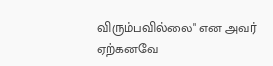விரும்பவில்லை" என அவர் ஏற்கனவே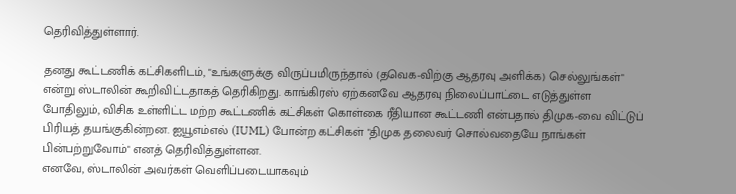தெரிவித்துள்ளார்.

தனது கூட்டணிக் கட்சிகளிடம், "உங்களுக்கு விருப்பமிருந்தால் (தவெக-விற்கு ஆதரவு அளிக்க) செல்லுங்கள்" என்று ஸ்டாலின் கூறிவிட்டதாகத் தெரிகிறது. காங்கிரஸ் ஏற்கனவே ஆதரவு நிலைப்பாட்டை எடுத்துள்ள போதிலும், விசிக உள்ளிட்ட மற்ற கூட்டணிக் கட்சிகள் கொள்கை ரீதியான கூட்டணி என்பதால் திமுக-வை விட்டுப் பிரியத் தயங்குகின்றன. ஐயூஎம்எல் (IUML) போன்ற கட்சிகள் "திமுக தலைவர் சொல்வதையே நாங்கள் பின்பற்றுவோம்" எனத் தெரிவித்துள்ளன.
எனவே, ஸ்டாலின் அவர்கள் வெளிப்படையாகவும்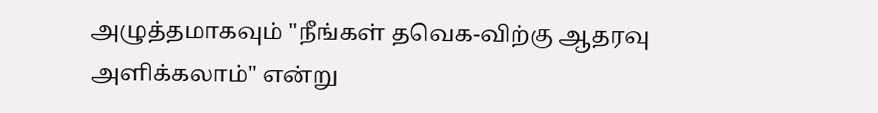அழுத்தமாகவும் "நீங்கள் தவெக-விற்கு ஆதரவு அளிக்கலாம்" என்று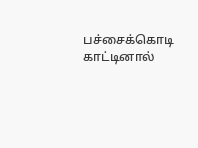பச்சைக்கொடி காட்டினால்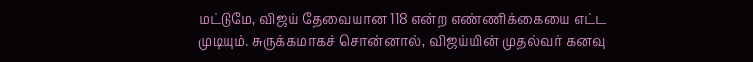மட்டுமே, விஜய் தேவையான 118 என்ற எண்ணிக்கையை எட்ட முடியும். சுருக்கமாகச் சொன்னால், விஜய்யின் முதல்வர் கனவு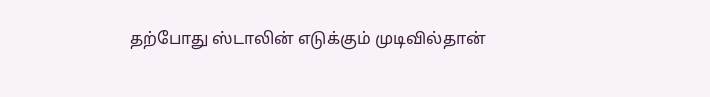தற்போது ஸ்டாலின் எடுக்கும் முடிவில்தான்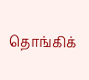தொங்கிக்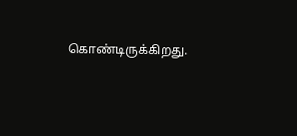கொண்டிருக்கிறது.